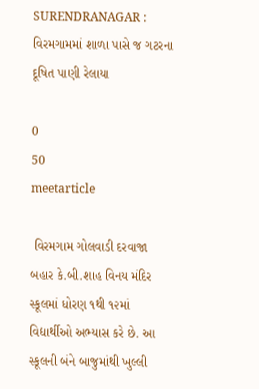SURENDRANAGAR : વિરમગામમાં શાળા પાસે જ ગટરના દૂષિત પાણી રેલાયા

0
50
meetarticle

 વિરમગામ ગોલવાડી દરવાજા બહાર કે.બી.શાહ વિનય મંદિર સ્કૂલમાં ધોરણ ૧થી ૧૨માં વિદ્યાર્થીઓ અભ્યાસ કરે છે. આ સ્કૂલની બંને બાજુમાંથી ખુલ્લી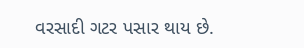વરસાદી ગટર પસાર થાય છે.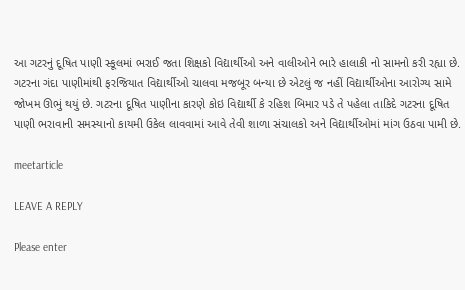આ ગટરનું દૂષિત પાણી સ્કૂલમાં ભરાઈ જતા શિક્ષકો વિદ્યાર્થીઓ અને વાલીઓને ભારે હાલાકી નો સામનો કરી રહ્યા છે. ગટરના ગંદા પાણીમાંથી ફરજિયાત વિદ્યાર્થીઓ ચાલવા મજબૂર બન્યા છે એટલું જ નહીં વિદ્યાર્થીઓના આરોગ્ય સામે જોખમ ઊભું થયું છે. ગટરના દૂષિત પાણીના કારણે કોઇ વિદ્યાર્થી કે રહિશ બિમાર પડે તે પહેલા તાકિદે ગટરના દૂષિત પાણી ભરાવાની સમસ્યાનો કાયમી ઉકેલ લાવવામાં આવે તેવી શાળા સંચાલકો અને વિદ્યાર્થીઓમાં માંગ ઉઠવા પામી છે.

meetarticle

LEAVE A REPLY

Please enter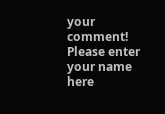your comment!
Please enter your name here